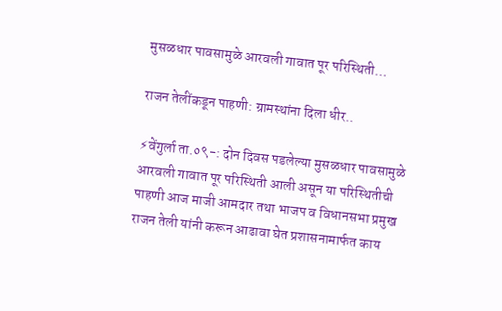मुसळधार पावसामुळे आरवली गावात पूर परिस्थिती…

राजन तेलींकडून पाहणी: ग्रामस्थांना दिला धीर..

⚡वेंगुर्ला ता.०९-: दोन दिवस पडलेल्या मुसळधार पावसामुळे आरवली गावात पूर परिस्थिती आली असून या परिस्थितीची पाहणी आज माजी आमदार तथा भाजप व विधानसभा प्रमुख राजन तेली यांनी करून आढावा घेत प्रशासनामार्फत काय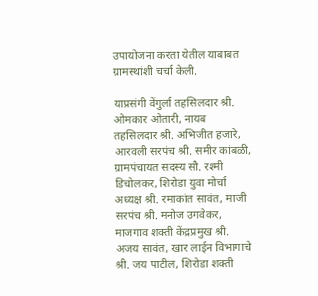उपायोजना करता येतील याबाबत ग्रामस्थांशी चर्चा केली.

याप्रसंगी वेंगुर्ला तहसिलदार श्री. ओमकार ओतारी, नायब तहसिलदार श्री. अभिजीत हजारे, आरवली सरपंच श्री. समीर कांबळी, ग्रामपंचायत सदस्य सौ. रश्मी डिचोलकर, शिरोडा युवा मोर्चा अध्यक्ष श्री. रमाकांत सावंत, माजी सरपंच श्री. मनोज उगवेकर, माजगाव शक्ती केंद्रप्रमुख श्री. अजय सावंत, खार लाईन विभागाचे श्री. जय पाटील, शिरोडा शक्ती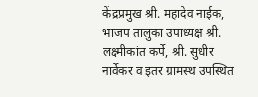केंद्रप्रमुख श्री. महादेव नाईक, भाजप तालुका उपाध्यक्ष श्री. लक्ष्मीकांत कर्पे, श्री. सुधीर नार्वेकर व इतर ग्रामस्थ उपस्थित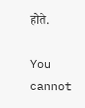होते.

You cannot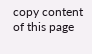copy content of this page